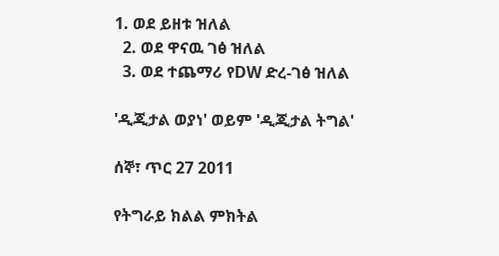1. ወደ ይዘቱ ዝለል
  2. ወደ ዋናዉ ገፅ ዝለል
  3. ወደ ተጨማሪ የDW ድረ-ገፅ ዝለል

'ዲጂታል ወያነ' ወይም 'ዲጂታል ትግል'

ሰኞ፣ ጥር 27 2011

የትግራይ ክልል ምክትል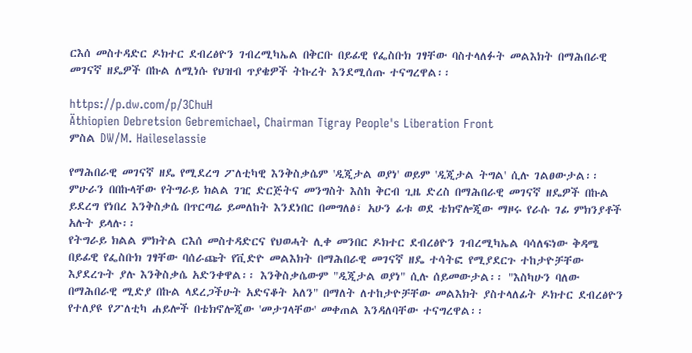ርእሰ መስተዳድር ዶክተር ደብረፅዮን ገብረሚካኤል በቅርቡ በይፊዊ የፌስቡክ ገፃቸው ባስተላለፉት መልእክት በማሕበራዊ መገናኛ ዘዴዎች በኩል ለሚነሱ የህዝብ ጥያቄዎች ትኩረት እንደሚሰጡ ተናግረዋል፡፡

https://p.dw.com/p/3ChuH
Äthiopien Debretsion Gebremichael, Chairman Tigray People's Liberation Front
ምስል DW/M. Haileselassie

የማሕበራዊ መገናኛ ዘዴ የሚደረግ ፖለቲካዊ እንቅስቃሴም 'ዲጂታል ወያነ' ወይም 'ዲጂታል ትግል' ሲሉ ገልፀውታል፡፡ ምሁራን በበኩላቸው የትግራይ ክልል ገዢ ድርጅትና መንግስት እስከ ቅርብ ጊዜ ድረስ በማሕበራዊ መገናኛ ዘዴዎች በኩል ይደረግ የነበረ እንቅስቃሴ በጥርጣሬ ይመለከት እንደነበር በመግለፅ፣ አሁን ፊቱ ወደ ቴክኖሎጂው ማዞሩ የራሱ ገፊ ምክንያቶች አሉት ይላሉ፡፡
የትግራይ ክልል ምክትል ርእሰ መስተዳድርና የህወሓት ሊቀ መንበር ዶክተር ደብረፅዮን ገብረሚካኤል ባሳለፍነው ቅዳሜ በይፊዊ የፌስቡክ ገፃቸው ባሰራጩት የቪድዮ መልእክት በማሕበራዊ መገናኛ ዘዴ ተሳትፎ የሚያደርጉ ተከታዮቻቸው እያደረጉት ያሉ እንቅስቃሴ አድንቀዋል፡፡ እንቅስቃሴውም "ዲጂታል ወያነ" ሲሉ ሰይመውታል፡፡ "እስካሁን ባለው በማሕበራዊ ሚድያ በኩል ላደረጋችሁት አድናቆት አለን" በማለት ለተከታዮቻቸው መልእክት ያስተላለፊት ዶክተር ደብረፅዮን የተለያዩ የፖለቲካ ሐይሎች በቴክኖሎጂው 'መታገላቸው' መቀጠል እንዳለባቸው ተናግረዋል፡፡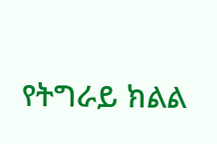የትግራይ ክልል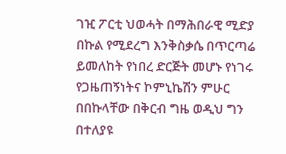ገዢ ፖርቲ ህወሓት በማሕበራዊ ሚድያ በኩል የሚደረግ እንቅስቃሴ በጥርጣሬ ይመለከት የነበረ ድርጅት መሆኑ የነገሩ የጋዜጠኝነትና ኮምኒኬሽን ምሁር በበኩላቸው በቅርብ ግዜ ወዲህ ግን በተለያዩ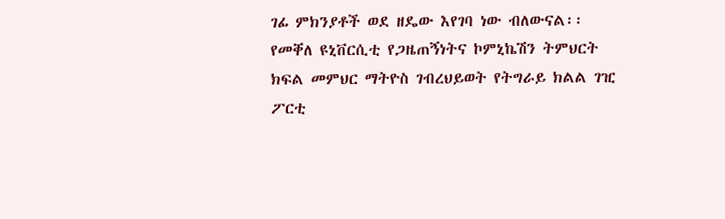ገፊ ምክንያቶች ወደ ዘዴው እየገባ ነው ብለውናል፡፡ የመቐለ ዩኒቨርሲቲ የጋዜጠኝነትና ኮምኒኬሽን ትምህርት ክፍል መምህር ማትዮስ ገብረህይወት የትግራይ ክልል ገዢ ፖርቲ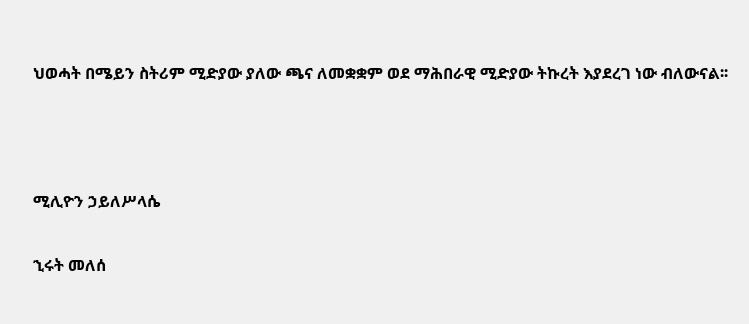ህወሓት በሜይን ስትሪም ሚድያው ያለው ጫና ለመቋቋም ወደ ማሕበራዊ ሚድያው ትኩረት እያደረገ ነው ብለውናል፡፡



ሚሊዮን ኃይለሥላሴ

ኂሩት መለሰ